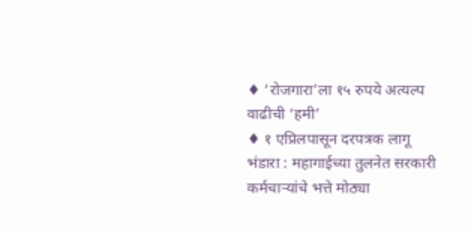♦ ‘रोजगारा’ला १५ रुपये अत्यल्प वाढीची ‘हमी’
♦ १ एप्रिलपासून दरपत्रक लागू
भंडारा : महागाईच्या तुलनेत सरकारी कर्मचाऱ्यांचे भत्ते मोठ्या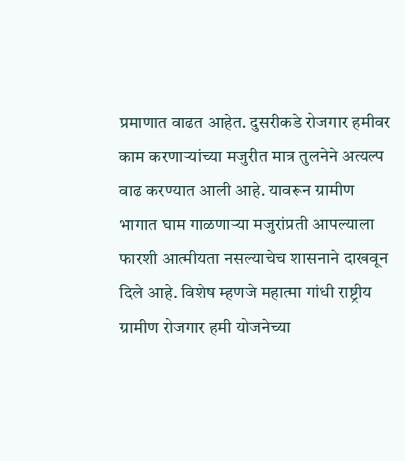प्रमाणात वाढत आहेत. दुसरीकडे रोजगार हमीवर काम करणाऱ्यांच्या मजुरीत मात्र तुलनेने अत्यल्प वाढ करण्यात आली आहे. यावरून ग्रामीण भागात घाम गाळणाऱ्या मजुरांप्रती आपल्याला फारशी आत्मीयता नसल्याचेच शासनाने दाखवून दिले आहे. विशेष म्हणजे महात्मा गांधी राष्ट्रीय ग्रामीण रोजगार हमी योजनेच्या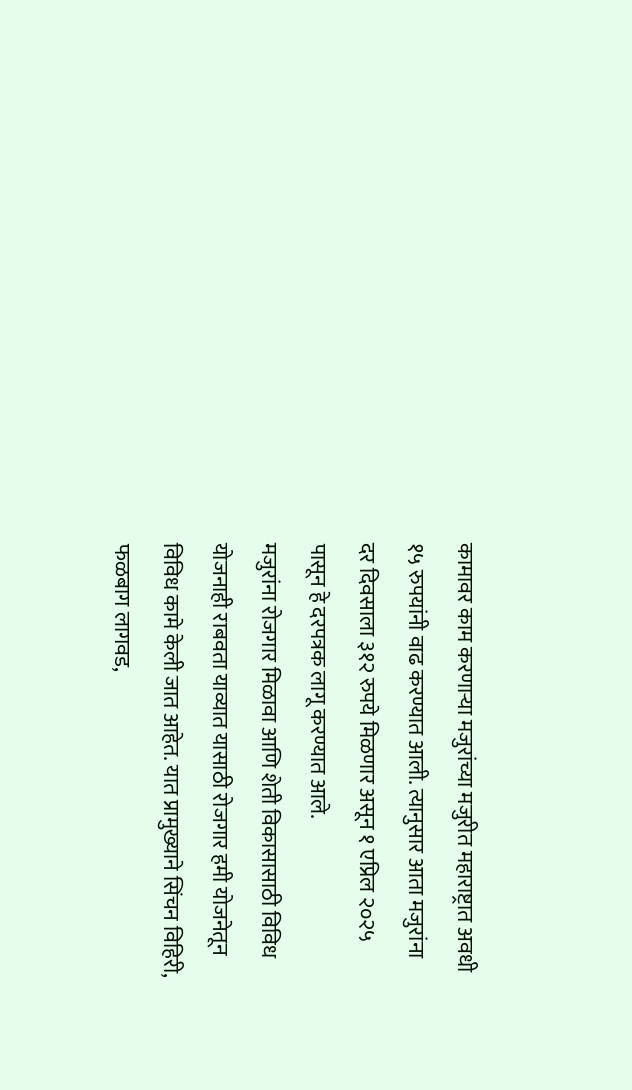कामावर काम करणाऱ्या मजुरांच्या मजुरीत महाराष्ट्रात अवधी १५ रुपयांनी वाढ करण्यात आली. त्यानुसार आता मजुरांना दर दिवसाला ३१२ रुपये मिळणार असून १ एप्रिल २०२५ पासून हे दरपत्रक लागू करण्यात आले.
मजुरांना रोजगार मिळावा आणि शेती विकासासाठी विविध योजनाही राबवता याव्यात यासाठी रोजगार हमी योजनेतून विविध कामे केली जात आहेत. यात प्रामुख्याने सिंचन विहिरी, फळबाग लागवड,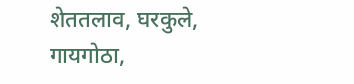शेततलाव, घरकुले, गायगोठा,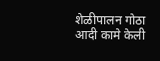शेळीपालन गोठा आदी कामे केली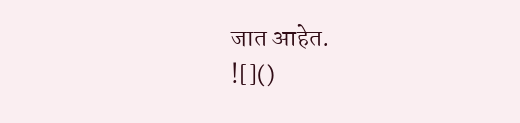जात आहेत.
![]()